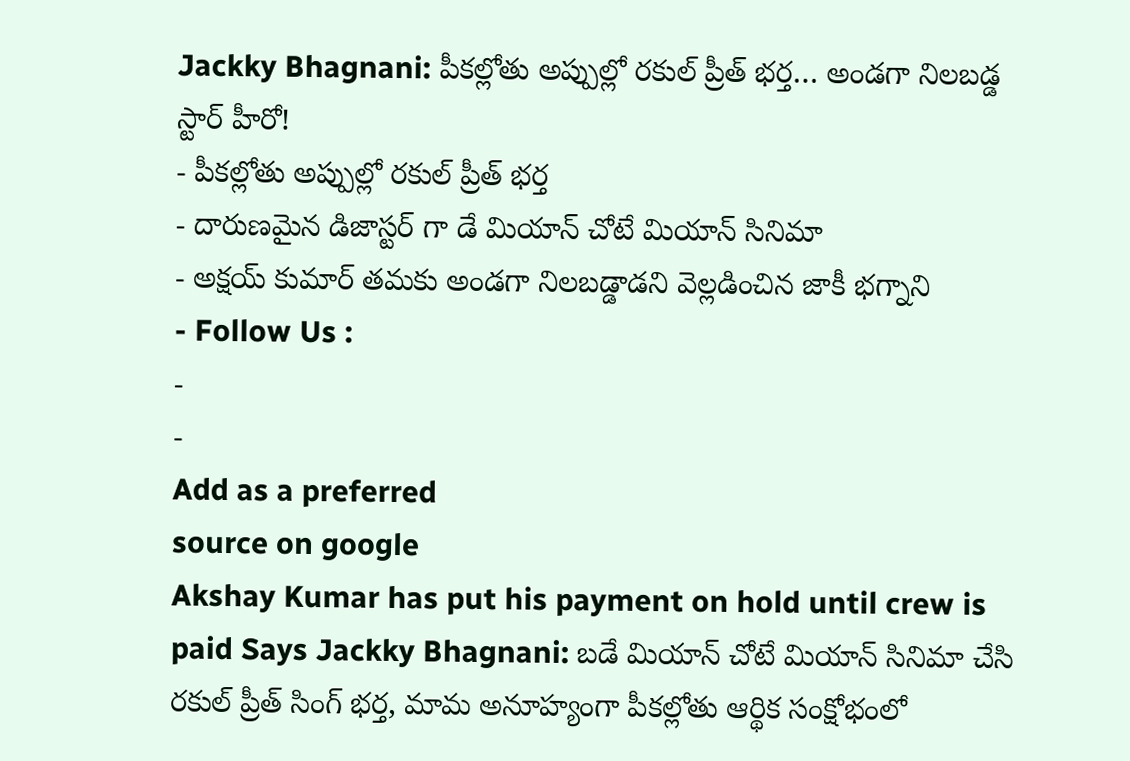Jackky Bhagnani: పీకల్లోతు అప్పుల్లో రకుల్ ప్రీత్ భర్త… అండగా నిలబడ్డ స్టార్ హీరో!
- పీకల్లోతు అప్పుల్లో రకుల్ ప్రీత్ భర్త
- దారుణమైన డిజాస్టర్ గా డే మియాన్ చోటే మియాన్ సినిమా
- అక్షయ్ కుమార్ తమకు అండగా నిలబడ్డాడని వెల్లడించిన జాకీ భగ్నాని
- Follow Us :
-
-
Add as a preferred
source on google
Akshay Kumar has put his payment on hold until crew is paid Says Jackky Bhagnani: బడే మియాన్ చోటే మియాన్ సినిమా చేసి రకుల్ ప్రీత్ సింగ్ భర్త, మామ అనూహ్యంగా పీకల్లోతు ఆర్థిక సంక్షోభంలో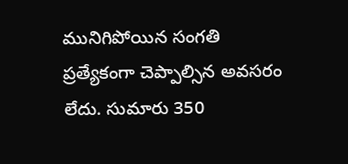మునిగిపోయిన సంగతి ప్రత్యేకంగా చెప్పాల్సిన అవసరం లేదు. సుమారు 350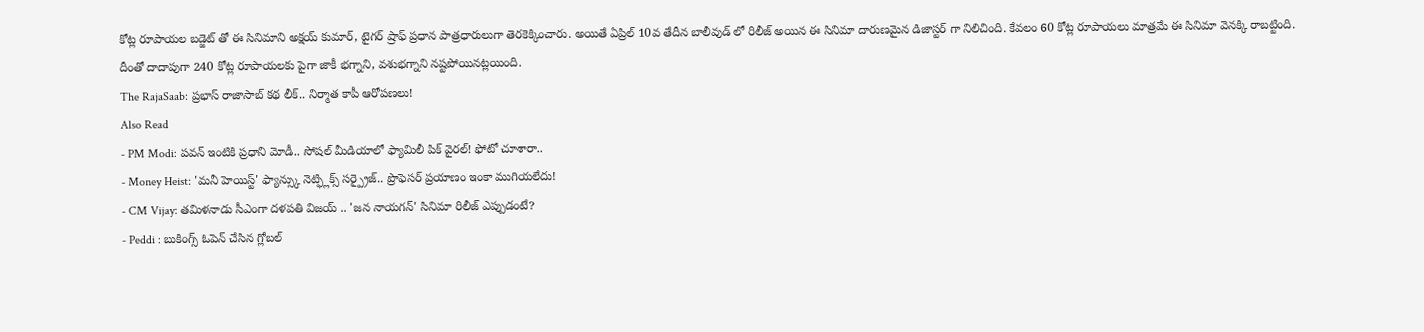కోట్ల రూపాయల బడ్జెట్ తో ఈ సినిమాని అక్షయ్ కుమార్, టైగర్ ష్రాఫ్ ప్రధాన పాత్రధారులుగా తెరకెక్కించారు. అయితే ఏప్రిల్ 10వ తేదీన బాలీవుడ్ లో రిలీజ్ అయిన ఈ సినిమా దారుణమైన డిజాస్టర్ గా నిలిచింది. కేవలం 60 కోట్ల రూపాయలు మాత్రమే ఈ సినిమా వెనక్కి రాబట్టింది. దీంతో దాదాపుగా 240 కోట్ల రూపాయలకు పైగా జాకీ భగ్నాని, వశుభగ్నాని నష్టపోయినట్లయింది.
The RajaSaab: ప్రభాస్ రాజాసాబ్ కథ లీక్.. నిర్మాత కాపీ ఆరోపణలు!
Also Read
- PM Modi: పవన్ ఇంటికి ప్రధాని మోడీ.. సోషల్ మీడియాలో ఫ్యామిలీ పిక్ వైరల్! ఫోటో చూశారా..
- Money Heist: 'మనీ హెయిస్ట్' ఫ్యాన్స్కు నెట్ఫ్లిక్స్ సర్ప్రైజ్.. ప్రొఫెసర్ ప్రయాణం ఇంకా ముగియలేదు!
- CM Vijay: తమిళనాడు సీఎంగా దళపతి విజయ్ .. 'జన నాయగన్' సినిమా రిలీజ్ ఎప్పుడంటే?
- Peddi : బుకింగ్స్ ఓపెన్ చేసిన గ్లోబల్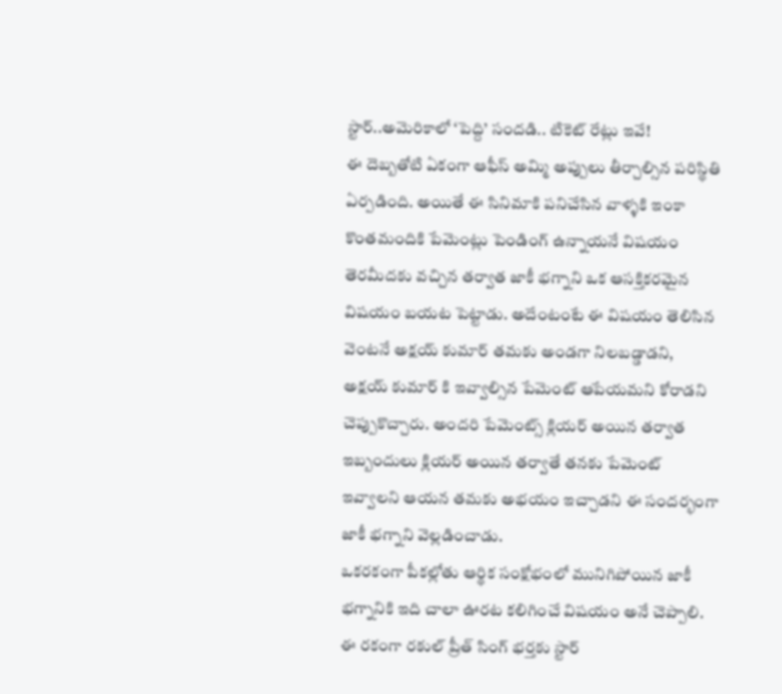స్టార్..అమెరికాలో ‘పెద్ది’ సందడి.. టికెట్ రేట్లు ఇవే!
ఈ దెబ్బతోటి ఏకంగా ఆఫీస్ అమ్మి అప్పులు తీర్చాల్సిన పరిస్థితి ఏర్పడింది. అయితే ఈ సినిమాకి పనిచేసిన వాళ్ళకి ఇంకా కొంతమందికి పేమెంట్లు పెండింగ్ ఉన్నాయనే విషయం తెరమీదకు వచ్చిన తర్వాత జాకీ భగ్నాని ఒక ఆసక్తికరమైన విషయం బయట పెట్టాడు. అదేంటంటే ఈ విషయం తెలిసిన వెంటనే అక్షయ్ కుమార్ తమకు అండగా నిలబడ్డాడని, అక్షయ్ కుమార్ కి ఇవ్వాల్సిన పేమెంట్ ఆపేయమని కోరాడని చెప్పుకొచ్చారు. అందరి పేమెంట్స్ క్లియర్ అయిన తర్వాత ఇబ్బందులు క్లియర్ అయిన తర్వాతే తనకు పేమెంట్ ఇవ్వాలని ఆయన తమకు అభయం ఇచ్చాడని ఈ సందర్భంగా జాకీ భగ్నాని వెల్లడించాడు.
ఒకరకంగా పీకల్లోతు ఆర్థిక సంక్షోభంలో మునిగిపోయిన జాకీ భగ్నానికి ఇది చాలా ఊరట కలిగించే విషయం అనే చెప్పాలి. ఈ రకంగా రకుల్ ప్రీత్ సింగ్ భర్తకు స్టార్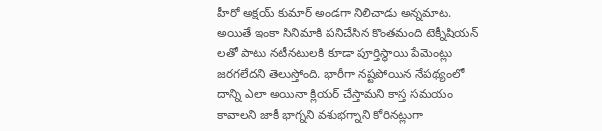హీరో అక్షయ్ కుమార్ అండగా నిలిచాడు అన్నమాట. అయితే ఇంకా సినిమాకి పనిచేసిన కొంతమంది టెక్నీషియన్ లతో పాటు నటీనటులకి కూడా పూర్తిస్థాయి పేమెంట్లు జరగలేదని తెలుస్తోంది. భారీగా నష్టపోయిన నేపథ్యంలో దాన్ని ఎలా అయినా క్లియర్ చేస్తామని కాస్త సమయం కావాలని జాకీ భాగ్నని వశుభగ్నాని కోరినట్లుగా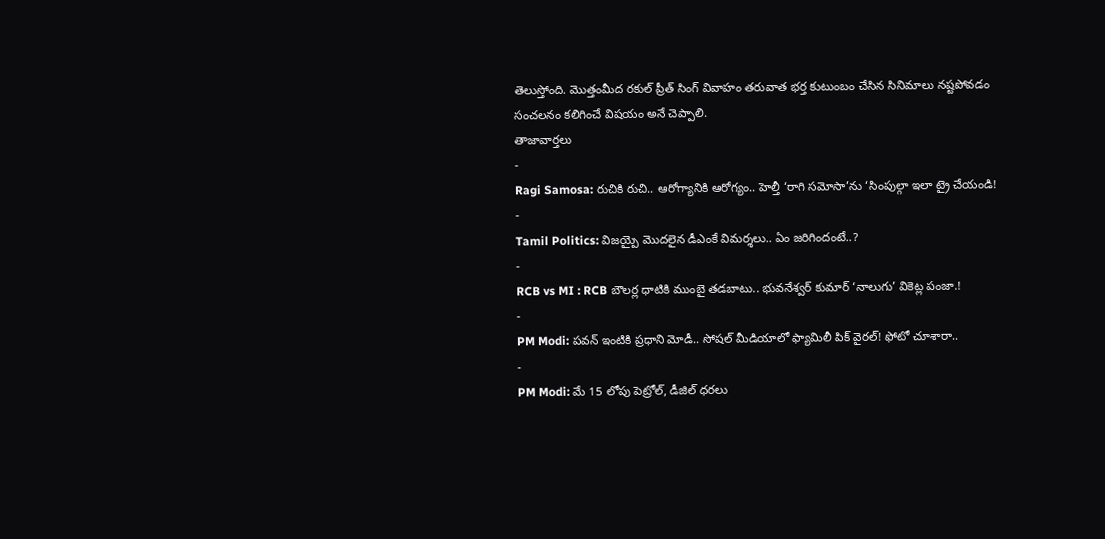తెలుస్తోంది. మొత్తంమీద రకుల్ ప్రీత్ సింగ్ వివాహం తరువాత భర్త కుటుంబం చేసిన సినిమాలు నష్టపోవడం సంచలనం కలిగించే విషయం అనే చెప్పాలి.
తాజావార్తలు
-
Ragi Samosa: రుచికి రుచి.. ఆరోగ్యానికి ఆరోగ్యం.. హెల్తీ ‘రాగి సమోసా’ను ‘సింపుల్గా ఇలా ట్రై చేయండి!
-
Tamil Politics: విజయ్పై మొదలైన డీఎంకే విమర్శలు.. ఏం జరిగిందంటే..?
-
RCB vs MI : RCB బౌలర్ల ధాటికి ముంబై తడబాటు.. భువనేశ్వర్ కుమార్ ‘నాలుగు’ వికెట్ల పంజా.!
-
PM Modi: పవన్ ఇంటికి ప్రధాని మోడీ.. సోషల్ మీడియాలో ఫ్యామిలీ పిక్ వైరల్! ఫోటో చూశారా..
-
PM Modi: మే 15 లోపు పెట్రోల్, డీజిల్ ధరలు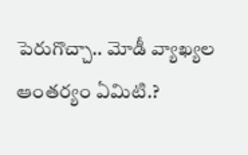పెరుగొచ్చా.. మోడీ వ్యాఖ్యల ఆంతర్యం ఏమిటి.?